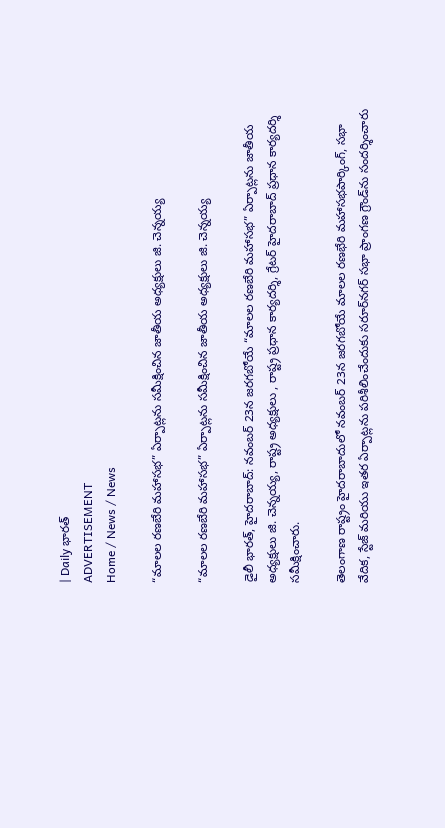| Daily భారత్
ADVERTISEMENT
Home / News / News

“మాలల రణబేరి మహాసభ” ఏర్పాట్లను సమీక్షించిన జాతీయ అధ్యక్షులు జి. చెన్నయ్య

“మాలల రణబేరి మహాసభ” ఏర్పాట్లను సమీక్షించిన జాతీయ అధ్యక్షులు జి. చెన్నయ్య

డైలీ భారత్, హైదరాబాద్: నవంబర్ 23న జరగబోయే “మాలల రణబేరి మహాసభ” ఏర్పాట్లను జాతీయ అధ్యక్షులు జి. చెన్నయ్య, రాష్ట్ర అధ్యక్షులు , రాష్ట్ర ప్రధాన కార్యదర్శి, గ్రేటర్ హైదరాబాద్ ప్రధాన కార్యదర్శి సమీక్షించారు.

తెలంగాణ రాష్ట్రం హైదరాబాదులో నవంబర్ 23న జరగబోయే మాలల రణభేరి మహాసభపార్కింగ్, సభా వేదిక, స్టేజ్ మరియు ఇతర ఏర్పాట్లను పరిశీలించేందుకు సరూర్‌నగర్ సభా ప్రాంగణ గ్రౌండ్‌ను సందర్శించారు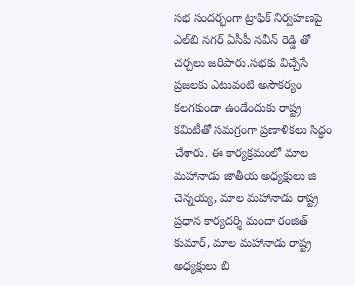సభ సందర్భంగా ట్రాఫిక్ నిర్వహణపై ఎల్‌బి నగర్ ఏసీపీ నవీన్ రెడ్డి తో చర్చలు జరిపారు.సభకు విచ్చేసే ప్రజలకు ఎటువంటి అసౌకర్యం కలగకుండా ఉండేందుకు రాష్ట్ర కమిటీతో సమగ్రంగా ప్రణాళికలు సిద్ధం చేశారు. ఈ కార్యక్రమంలో మాల మహానాడు జాతీయ అధ్యక్షులు జి చెన్నయ్య, మాల మహానాడు రాష్ట్ర ప్రధాన కార్యదర్శి మందా రంజిత్ కుమార్, మాల మహానాడు రాష్ట్ర అధ్యక్షులు బి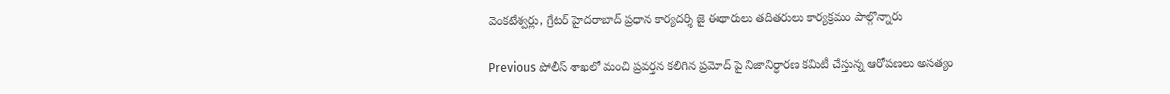వెంకటేశ్వర్లు, గ్రేటర్ హైదరాబాద్ ప్రధాన కార్యదర్శి జై ఈథారులు తదితరులు కార్యక్రమం పాల్గొన్నారు

Previous పోలీస్ శాఖలో మంచి ప్రవర్తన కలిగిన ప్రమోద్ పై నిజానిర్ధారణ కమిటీ చేస్తున్న ఆరోపణలు అసత్యం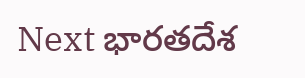Next భారతదేశ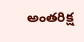అంతరిక్ష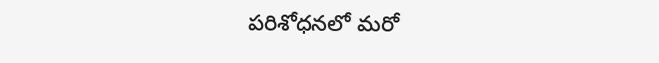పరిశోధనలో మరో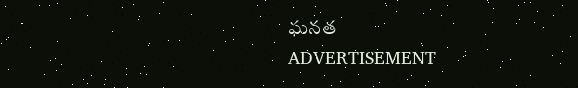ఘనత
ADVERTISEMENT